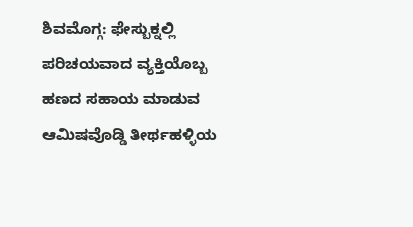ಶಿವಮೊಗ್ಗ: ಫೇಸ್ಬುಕ್ನಲ್ಲಿ ಪರಿಚಯವಾದ ವ್ಯಕ್ತಿಯೊಬ್ಬ ಹಣದ ಸಹಾಯ ಮಾಡುವ ಆಮಿಷವೊಡ್ಡಿ ತೀರ್ಥಹಳ್ಳಿಯ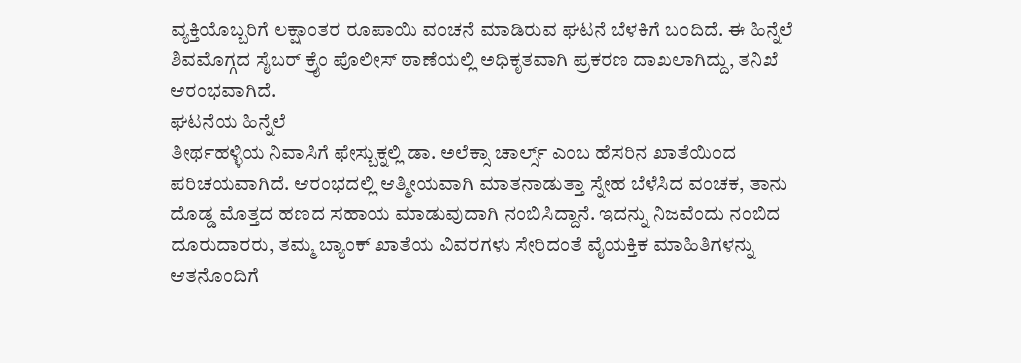ವ್ಯಕ್ತಿಯೊಬ್ಬರಿಗೆ ಲಕ್ಷಾಂತರ ರೂಪಾಯಿ ವಂಚನೆ ಮಾಡಿರುವ ಘಟನೆ ಬೆಳಕಿಗೆ ಬಂದಿದೆ. ಈ ಹಿನ್ನೆಲೆ ಶಿವಮೊಗ್ಗದ ಸೈಬರ್ ಕ್ರೈಂ ಪೊಲೀಸ್ ಠಾಣೆಯಲ್ಲಿ ಅಧಿಕೃತವಾಗಿ ಪ್ರಕರಣ ದಾಖಲಾಗಿದ್ದು, ತನಿಖೆ ಆರಂಭವಾಗಿದೆ.
ಘಟನೆಯ ಹಿನ್ನೆಲೆ
ತೀರ್ಥಹಳ್ಳಿಯ ನಿವಾಸಿಗೆ ಫೇಸ್ಬುಕ್ನಲ್ಲಿ ಡಾ. ಅಲೆಕ್ಸಾ ಚಾರ್ಲ್ಸ್ ಎಂಬ ಹೆಸರಿನ ಖಾತೆಯಿಂದ ಪರಿಚಯವಾಗಿದೆ. ಆರಂಭದಲ್ಲಿ ಆತ್ಮೀಯವಾಗಿ ಮಾತನಾಡುತ್ತಾ ಸ್ನೇಹ ಬೆಳೆಸಿದ ವಂಚಕ, ತಾನು ದೊಡ್ಡ ಮೊತ್ತದ ಹಣದ ಸಹಾಯ ಮಾಡುವುದಾಗಿ ನಂಬಿಸಿದ್ದಾನೆ. ಇದನ್ನು ನಿಜವೆಂದು ನಂಬಿದ ದೂರುದಾರರು, ತಮ್ಮ ಬ್ಯಾಂಕ್ ಖಾತೆಯ ವಿವರಗಳು ಸೇರಿದಂತೆ ವೈಯಕ್ತಿಕ ಮಾಹಿತಿಗಳನ್ನು ಆತನೊಂದಿಗೆ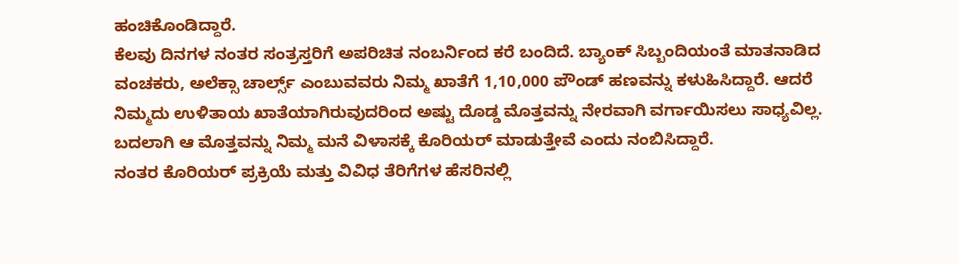ಹಂಚಿಕೊಂಡಿದ್ದಾರೆ.
ಕೆಲವು ದಿನಗಳ ನಂತರ ಸಂತ್ರಸ್ತರಿಗೆ ಅಪರಿಚಿತ ನಂಬರ್ನಿಂದ ಕರೆ ಬಂದಿದೆ. ಬ್ಯಾಂಕ್ ಸಿಬ್ಬಂದಿಯಂತೆ ಮಾತನಾಡಿದ ವಂಚಕರು, ಅಲೆಕ್ಸಾ ಚಾರ್ಲ್ಸ್ ಎಂಬುವವರು ನಿಮ್ಮ ಖಾತೆಗೆ 1,10,000 ಪೌಂಡ್ ಹಣವನ್ನು ಕಳುಹಿಸಿದ್ದಾರೆ. ಆದರೆ ನಿಮ್ಮದು ಉಳಿತಾಯ ಖಾತೆಯಾಗಿರುವುದರಿಂದ ಅಷ್ಟು ದೊಡ್ಡ ಮೊತ್ತವನ್ನು ನೇರವಾಗಿ ವರ್ಗಾಯಿಸಲು ಸಾಧ್ಯವಿಲ್ಲ. ಬದಲಾಗಿ ಆ ಮೊತ್ತವನ್ನು ನಿಮ್ಮ ಮನೆ ವಿಳಾಸಕ್ಕೆ ಕೊರಿಯರ್ ಮಾಡುತ್ತೇವೆ ಎಂದು ನಂಬಿಸಿದ್ದಾರೆ.
ನಂತರ ಕೊರಿಯರ್ ಪ್ರಕ್ರಿಯೆ ಮತ್ತು ವಿವಿಧ ತೆರಿಗೆಗಳ ಹೆಸರಿನಲ್ಲಿ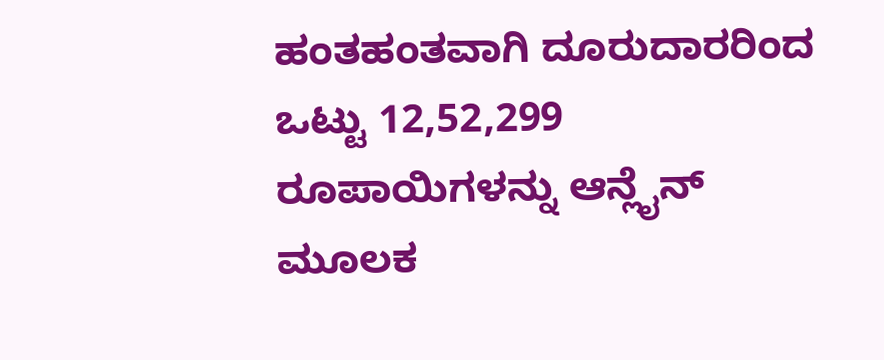ಹಂತಹಂತವಾಗಿ ದೂರುದಾರರಿಂದ ಒಟ್ಟು 12,52,299 ರೂಪಾಯಿಗಳನ್ನು ಆನ್ಲೈನ್ ಮೂಲಕ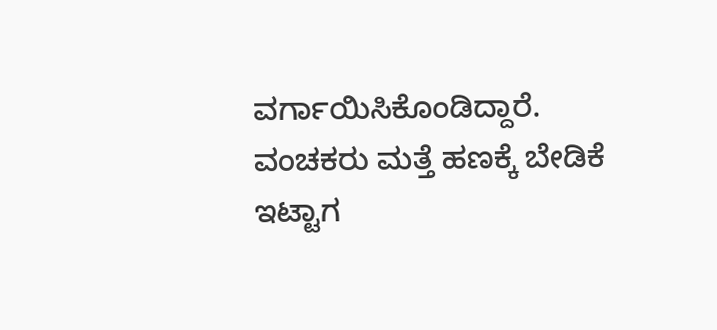ವರ್ಗಾಯಿಸಿಕೊಂಡಿದ್ದಾರೆ. ವಂಚಕರು ಮತ್ತೆ ಹಣಕ್ಕೆ ಬೇಡಿಕೆ ಇಟ್ಟಾಗ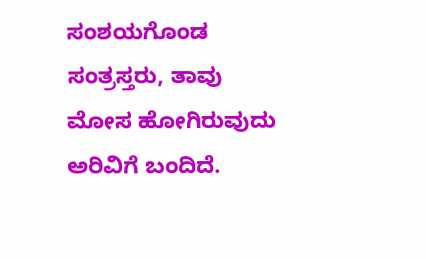ಸಂಶಯಗೊಂಡ ಸಂತ್ರಸ್ತರು, ತಾವು ಮೋಸ ಹೋಗಿರುವುದು ಅರಿವಿಗೆ ಬಂದಿದೆ.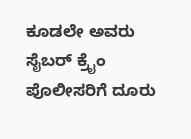ಕೂಡಲೇ ಅವರು ಸೈಬರ್ ಕ್ರೈಂ ಪೊಲೀಸರಿಗೆ ದೂರು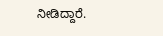ನೀಡಿದ್ದಾರೆ.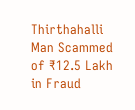Thirthahalli Man Scammed of ₹12.5 Lakh in Fraud